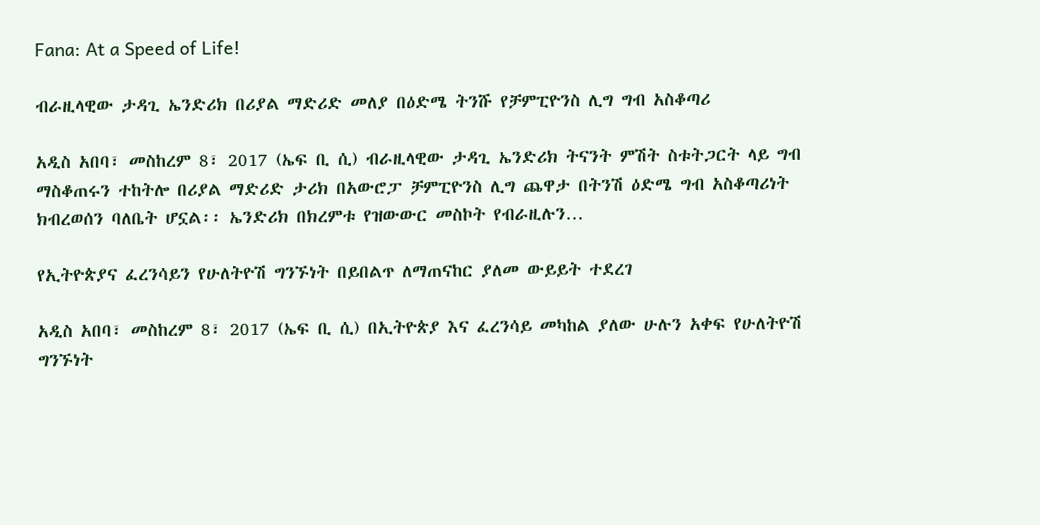Fana: At a Speed of Life!

ብራዚላዊው ታዳጊ ኤንድሪክ በሪያል ማድሪድ መለያ በዕድሜ ትንሹ የቻምፒዮንስ ሊግ ግብ አስቆጣሪ

አዲስ አበባ፣ መስከረም 8፣ 2017 (ኤፍ ቢ ሲ) ብራዚላዊው ታዳጊ ኤንድሪክ ትናንት ምሽት ስቱትጋርት ላይ ግብ ማስቆጠሩን ተከትሎ በሪያል ማድሪድ ታሪክ በአውሮፓ ቻምፒዮንስ ሊግ ጨዋታ በትንሽ ዕድሜ ግብ አስቆጣሪነት ክብረወሰን ባለቤት ሆኗል፡፡ ኤንድሪክ በክረምቱ የዝውውር መስኮት የብራዚሉን…

የኢትዮጵያና ፈረንሳይን የሁለትዮሽ ግንኙነት በይበልጥ ለማጠናከር ያለመ ውይይት ተደረገ

አዲስ አበባ፣ መስከረም 8፣ 2017 (ኤፍ ቢ ሲ) በኢትዮጵያ እና ፈረንሳይ መካከል ያለው ሁሉን አቀፍ የሁለትዮሽ  ግንኙነት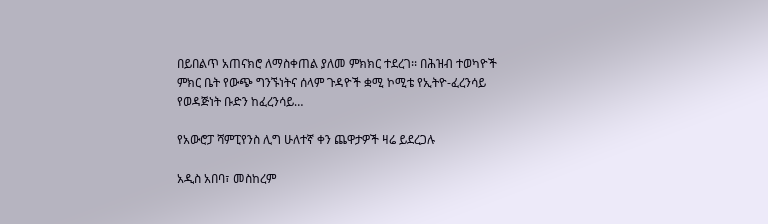በይበልጥ አጠናክሮ ለማስቀጠል ያለመ ምክክር ተደረገ፡፡ በሕዝብ ተወካዮች ምክር ቤት የውጭ ግንኙነትና ሰላም ጉዳዮች ቋሚ ኮሚቴ የኢትዮ-ፈረንሳይ የወዳጅነት ቡድን ከፈረንሳይ…

የአውሮፓ ሻምፒየንስ ሊግ ሁለተኛ ቀን ጨዋታዎች ዛሬ ይደረጋሉ

አዲስ አበባ፣ መስከረም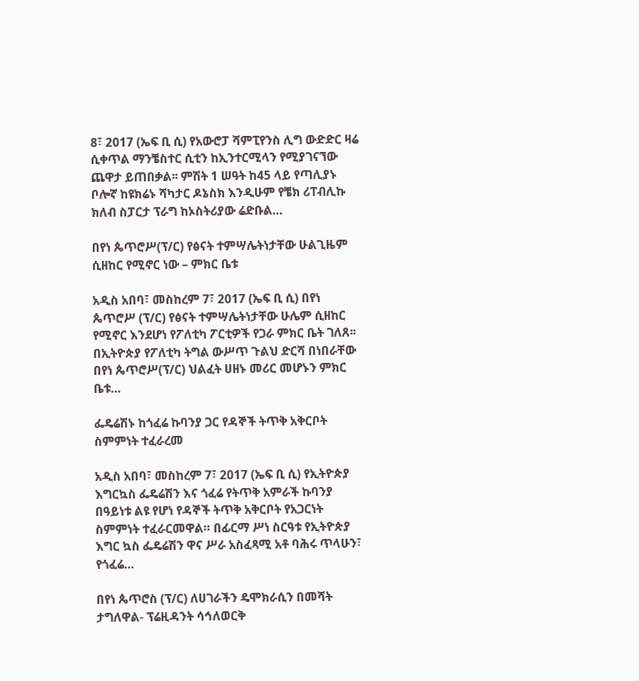8፣ 2017 (ኤፍ ቢ ሲ) የአውሮፓ ሻምፒየንስ ሊግ ውድድር ዛሬ ሲቀጥል ማንቼስተር ሲቲን ከኢንተርሚላን የሚያገናኘው ጨዋታ ይጠበቃል፡፡ ምሽት 1 ሠዓት ከ45 ላይ የጣሊያኑ ቦሎኛ ከዩክሬኑ ሻካታር ዶኔስክ እንዲሁም የቼክ ሪፐብሊኩ ክለብ ስፓርታ ፕራግ ከኦስትሪያው ሬድቡል…

በየነ ጴጥሮሥ(ፕ/ር) የፅናት ተምሣሌትነታቸው ሁልጊዜም ሲዘከር የሚኖር ነው – ምክር ቤቱ

አዲስ አበባ፣ መስከረም 7፣ 2017 (ኤፍ ቢ ሲ) በየነ ጴጥሮሥ (ፕ/ር) የፅናት ተምሣሌትነታቸው ሁሌም ሲዘከር የሚኖር እንደሆነ የፖለቲካ ፖርቲዎች የጋራ ምክር ቤት ገለጸ፡፡ በኢትዮጵያ የፖለቲካ ትግል ውሥጥ ጉልህ ድርሻ በነበራቸው በየነ ጴጥሮሥ(ፕ/ር) ህልፈት ሀዘኑ መሪር መሆኑን ምክር ቤቱ…

ፌዴሬሽኑ ከጎፈሬ ኩባንያ ጋር የዳኞች ትጥቅ አቅርቦት ስምምነት ተፈራረመ

አዲስ አበባ፣ መስከረም 7፣ 2017 (ኤፍ ቢ ሲ) የኢትዮጵያ እግርኳስ ፌዴሬሽን እና ጎፈሬ የትጥቅ አምራች ኩባንያ በዓይነቱ ልዩ የሆነ የዳኞች ትጥቅ አቅርቦት የአጋርነት ስምምነት ተፈራርመዋል። በፊርማ ሥነ ስርዓቱ የኢትዮጵያ እግር ኳስ ፌዴሬሽን ዋና ሥራ አስፈጻሚ አቶ ባሕሩ ጥላሁን፣ የጎፈሬ…

በየነ ጴጥሮስ (ፕ/ር) ለሀገራችን ዴሞክራሲን በመሻት ታግለዋል- ፕሬዚዳንት ሳኅለወርቅ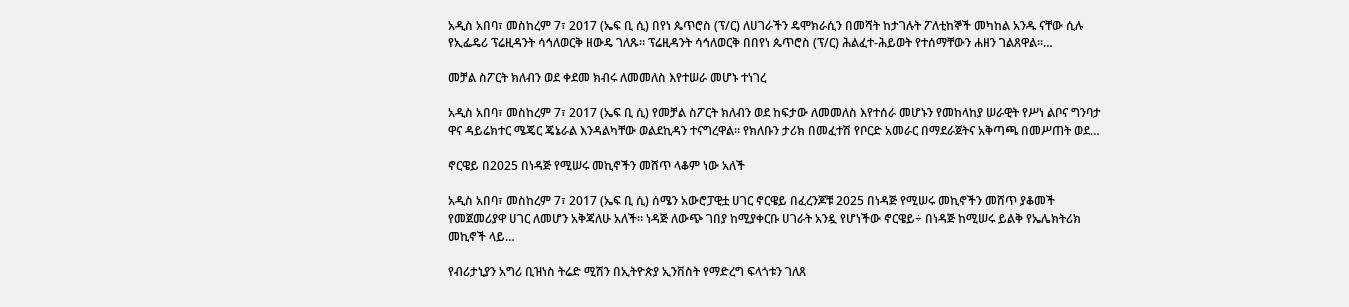አዲስ አበባ፣ መስከረም 7፣ 2017 (ኤፍ ቢ ሲ) በየነ ጴጥሮስ (ፕ/ር) ለሀገራችን ዴሞክራሲን በመሻት ከታገሉት ፖለቲከኞች መካከል አንዱ ናቸው ሲሉ የኢፌዴሪ ፕሬዚዳንት ሳኅለወርቅ ዘውዴ ገለጹ፡፡ ፕሬዚዳንት ሳኅለወርቅ በበየነ ጴጥሮስ (ፕ/ር) ሕልፈተ-ሕይወት የተሰማቸውን ሐዘን ገልጸዋል፡፡…

መቻል ስፖርት ክለብን ወደ ቀደመ ክብሩ ለመመለስ እየተሠራ መሆኑ ተነገረ

አዲስ አበባ፣ መስከረም 7፣ 2017 (ኤፍ ቢ ሲ) የመቻል ስፖርት ክለብን ወደ ከፍታው ለመመለስ እየተሰራ መሆኑን የመከላከያ ሠራዊት የሥነ ልቦና ግንባታ ዋና ዳይሬክተር ሜጄር ጄኔራል እንዳልካቸው ወልደኪዳን ተናግረዋል። የክለቡን ታሪክ በመፈተሽ የቦርድ አመራር በማደራጀትና አቅጣጫ በመሥጠት ወደ…

ኖርዌይ በ2025 በነዳጅ የሚሠሩ መኪኖችን መሸጥ ላቆም ነው አለች

አዲስ አበባ፣ መስከረም 7፣ 2017 (ኤፍ ቢ ሲ) ሰሜን አውሮፓዊቷ ሀገር ኖርዌይ በፈረንጆቹ 2025 በነዳጅ የሚሠሩ መኪኖችን መሸጥ ያቆመች የመጀመሪያዋ ሀገር ለመሆን አቅጃለሁ አለች፡፡ ነዳጅ ለውጭ ገበያ ከሚያቀርቡ ሀገራት አንዷ የሆነችው ኖርዌይ÷ በነዳጅ ከሚሠሩ ይልቅ የኤሌክትሪክ መኪኖች ላይ…

የብሪታኒያን አግሪ ቢዝነስ ትሬድ ሚሽን በኢትዮጵያ ኢንቨስት የማድረግ ፍላጎቱን ገለጸ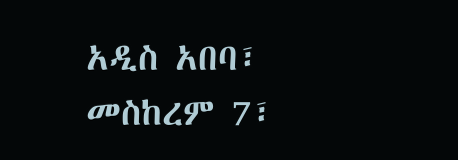አዲስ አበባ፣ መስከረም 7፣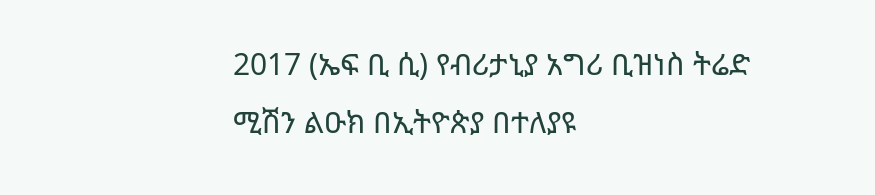2017 (ኤፍ ቢ ሲ) የብሪታኒያ አግሪ ቢዝነስ ትሬድ ሚሽን ልዑክ በኢትዮጵያ በተለያዩ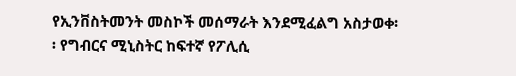የኢንቨስትመንት መስኮች መሰማራት እንደሚፈልግ አስታወቀ፡፡ የግብርና ሚኒስትር ከፍተኛ የፖሊሲ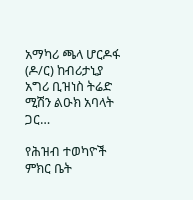አማካሪ ጫላ ሆርዶፋ (ዶ/ር) ከብሪታኒያ አግሪ ቢዝነስ ትሬድ ሚሽን ልዑክ አባላት ጋር…

የሕዝብ ተወካዮች ምክር ቤት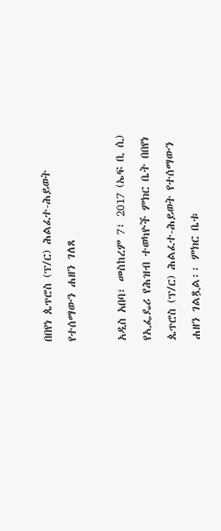በበየነ ጴጥሮስ (ፕ/ር) ሕልፈተ-ሕይወት የተሰማውን ሐዘን ገለጸ

አዲስ አበባ፣ መስከረም 7፣ 2017 (ኤፍ ቢ ሲ) የኢፌዴሪ የሕዝብ ተወካዮች ምክር ቤት በበየነ ጴጥሮስ (ፕ/ር) ሕልፈተ-ሕይወት የተሰማውን ሐዘን ገልጿል፡፡ ምክር ቤቱ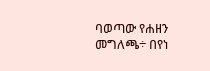ባወጣው የሐዘን መግለጫ÷ በየነ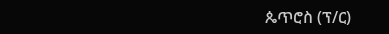ጴጥሮስ (ፕ/ር)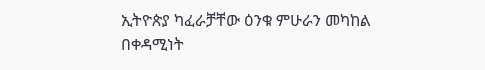ኢትዮጵያ ካፈራቻቸው ዕንቁ ምሁራን መካከል በቀዳሚነት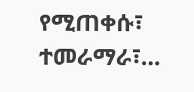የሚጠቀሱ፣ ተመራማራ፣…